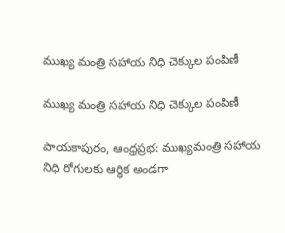ముఖ్య మంత్రి సహాయ నిధి చెక్కుల పంపిణీ

ముఖ్య మంత్రి సహాయ నిధి చెక్కుల పంపిణీ

పాయకాపురం, ఆంధ్రప్రభ: ముఖ్యమంత్రి సహాయ నిధి రోగులకు ఆర్ధిక అండగా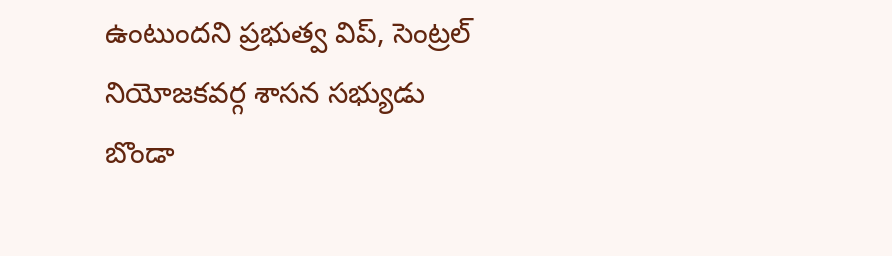ఉంటుందని ప్రభుత్వ విప్, సెంట్రల్ నియోజకవర్గ శాసన సభ్యుడు బొండా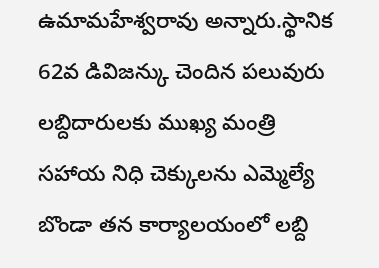ఉమామహేశ్వరావు అన్నారు.స్థానిక 62వ డివిజన్కు చెందిన పలువురు లబ్దిదారులకు ముఖ్య మంత్రి సహాయ నిధి చెక్కులను ఎమ్మెల్యే బొండా తన కార్యాలయంలో లబ్ది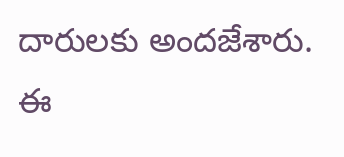దారులకు అందజేశారు. ఈ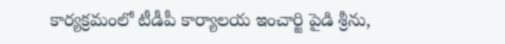కార్యక్రమంలో టీడీపీ కార్యాలయ ఇంచార్జి పైడి శ్రీను,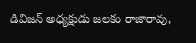డివిజన్ అధ్యక్షుడు జలకం రాజారావు,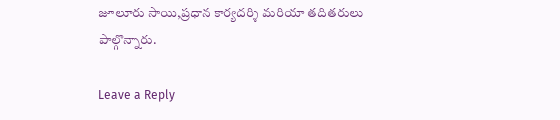జూలూరు సాయి,ప్రధాన కార్యదర్శి మరియా తదితరులు పాల్గొన్నారు.

Leave a Reply